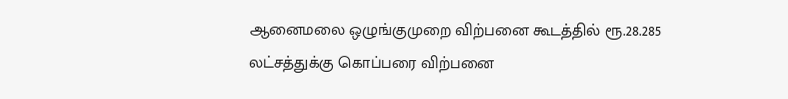ஆனைமலை ஒழுங்குமுறை விற்பனை கூடத்தில் ரூ.28.285 லட்சத்துக்கு கொப்பரை விற்பனை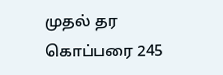முதல் தர கொப்பரை 245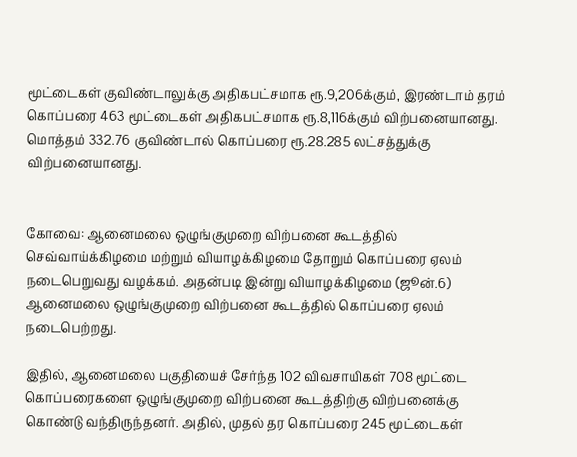மூட்டைகள் குவிண்டாலுக்கு அதிகபட்சமாக ரூ.9,206க்கும், இரண்டாம் தரம் கொப்பரை 463 மூட்டைகள் அதிகபட்சமாக ரூ.8,116க்கும் விற்பனையானது. மொத்தம் 332.76 குவிண்டால் கொப்பரை ரூ.28.285 லட்சத்துக்கு விற்பனையானது.


கோவை: ஆனைமலை ஒழுங்குமுறை விற்பனை கூடத்தில் செவ்வாய்க்கிழமை மற்றும் வியாழக்கிழமை தோறும் கொப்பரை ஏலம் நடைபெறுவது வழக்கம். அதன்படி இன்று வியாழக்கிழமை (ஜூன்.6) ஆனைமலை ஒழுங்குமுறை விற்பனை கூடத்தில் கொப்பரை ஏலம் நடைபெற்றது.

இதில், ஆனைமலை பகுதியைச் சேர்ந்த 102 விவசாயிகள் 708 மூட்டை கொப்பரைகளை ஒழுங்குமுறை விற்பனை கூடத்திற்கு விற்பனைக்கு கொண்டு வந்திருந்தனர். அதில், முதல் தர கொப்பரை 245 மூட்டைகள்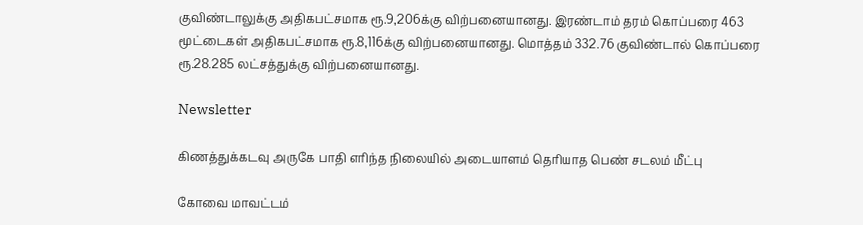குவிண்டாலுக்கு அதிகபட்சமாக ரூ.9,206க்கு விற்பனையானது. இரண்டாம் தரம் கொப்பரை 463 மூட்டைகள் அதிகபட்சமாக ரூ.8,116க்கு விற்பனையானது. மொத்தம் 332.76 குவிண்டால் கொப்பரை ரூ.28.285 லட்சத்துக்கு விற்பனையானது.

Newsletter

கிணத்துக்கடவு அருகே பாதி எரிந்த நிலையில் அடையாளம் தெரியாத பெண் சடலம் மீட்பு

கோவை மாவட்டம்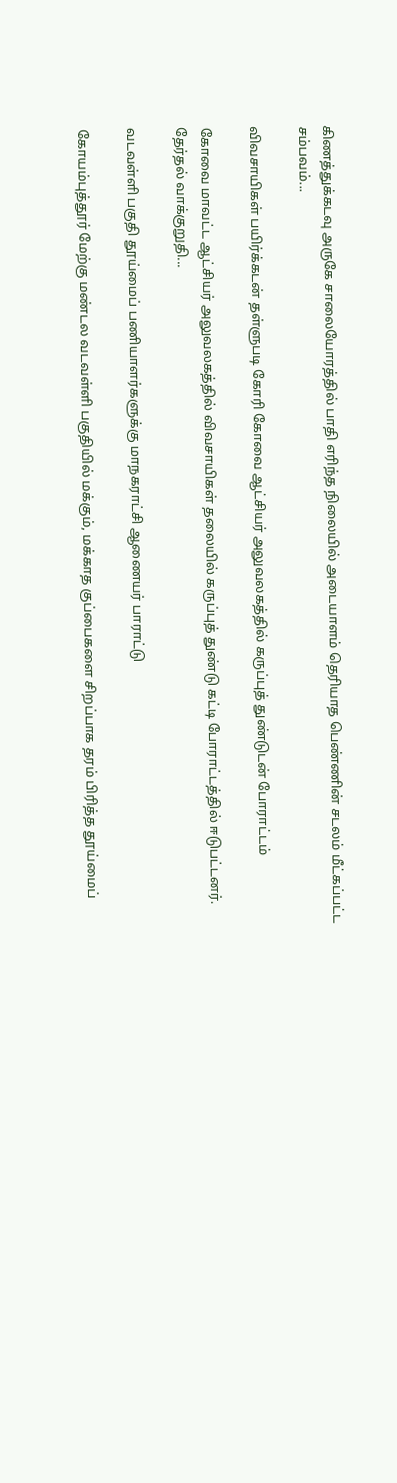கிணத்துக்கடவு அருகே சாலையோரத்தில் பாதி எரிந்த நிலையில் அடையாளம் தெரியாத பெண்ணின் சடலம் மீட்கப்பட்ட சம்பவம்...

விவசாயிகள் பயிர்க்கடன் தள்ளுபடி கோரி கோவை ஆட்சியர் அலுவலகத்தில் கருப்புத் துண்டுடன் போராட்டம்

கோவை மாவட்ட ஆட்சியர் அலுவலகத்தில் விவசாயிகள் தலையில் கருப்புத் துண்டு கட்டி போராட்டத்தில் ஈடுபட்டனர். தேர்தல் வாக்குறுதி...

வடவள்ளி பகுதி தூய்மைப் பணியாளர்களுக்கு மாநகராட்சி ஆணையர் பாராட்டு

கோயம்புத்தூர் மேற்கு மண்டல வடவள்ளி பகுதியில் மக்கும், மக்காத குப்பைகளை சிறப்பாக தரம் பிரித்த தூய்மைப்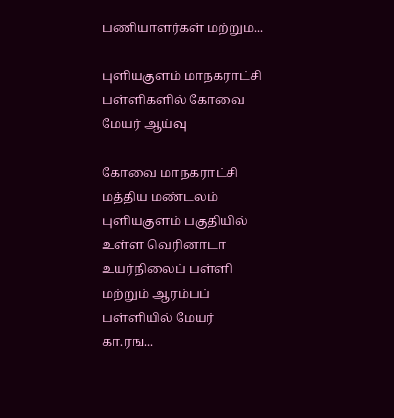பணியாளர்கள் மற்றும...

புளியகுளம் மாநகராட்சி பள்ளிகளில் கோவை மேயர் ஆய்வு

கோவை மாநகராட்சி மத்திய மண்டலம் புளியகுளம் பகுதியில் உள்ள வெரினாடா உயர்நிலைப் பள்ளி மற்றும் ஆரம்பப் பள்ளியில் மேயர் கா.ரங...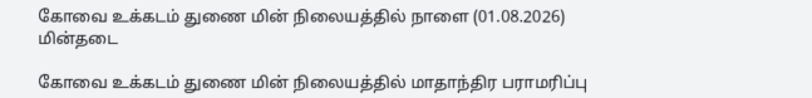கோவை உக்கடம் துணை மின் நிலையத்தில் நாளை (01.08.2026) மின்தடை

கோவை உக்கடம் துணை மின் நிலையத்தில் மாதாந்திர பராமரிப்பு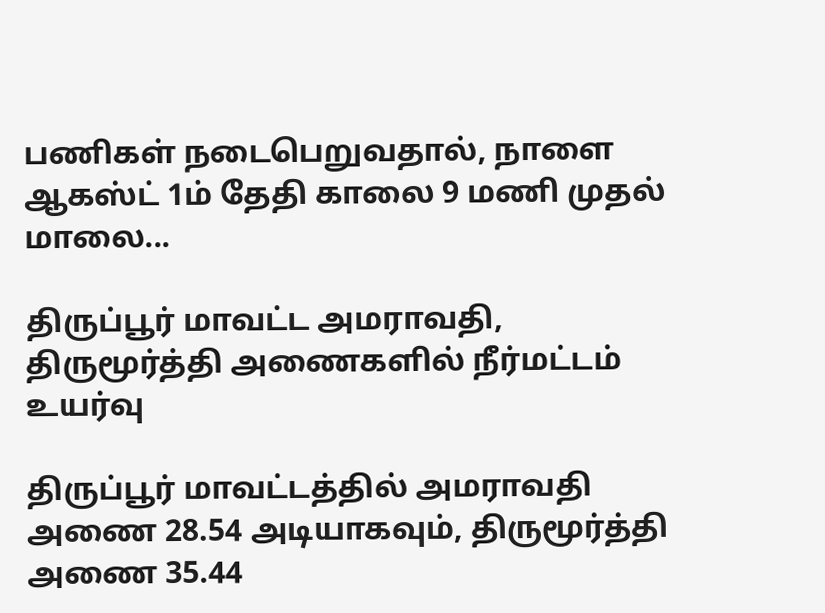பணிகள் நடைபெறுவதால், நாளை ஆகஸ்ட் 1ம் தேதி காலை 9 மணி முதல் மாலை...

திருப்பூர் மாவட்ட அமராவதி, திருமூர்த்தி அணைகளில் நீர்மட்டம் உயர்வு

திருப்பூர் மாவட்டத்தில் அமராவதி அணை 28.54 அடியாகவும், திருமூர்த்தி அணை 35.44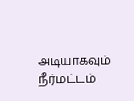அடியாகவும் நீர்மட்டம்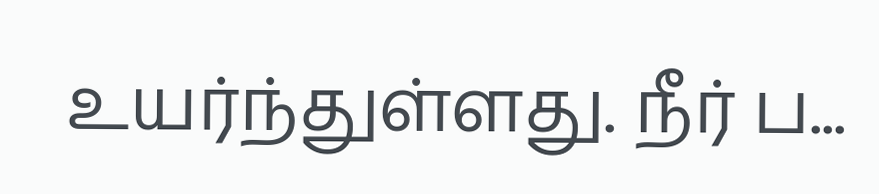உயர்ந்துள்ளது. நீர் ப...